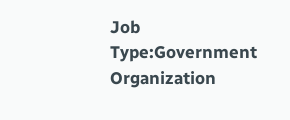Job Type:Government Organization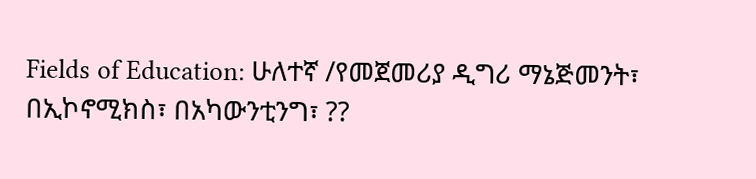Fields of Education: ሁለተኛ /የመጀመሪያ ዲግሪ ማኔጅመንት፣ በኢኮኖሚክስ፣ በአካውንቲንግ፣ ??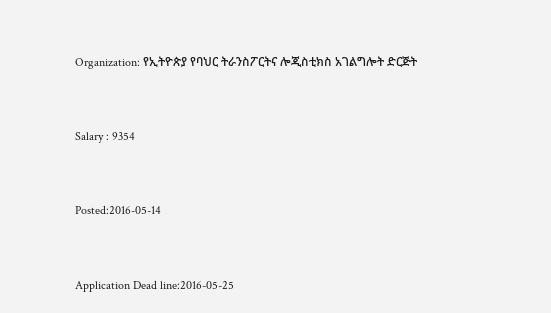Organization: የኢትዮጵያ የባህር ትራንስፖርትና ሎጂስቲክስ አገልግሎት ድርጅት



Salary : 9354



Posted:2016-05-14



Application Dead line:2016-05-25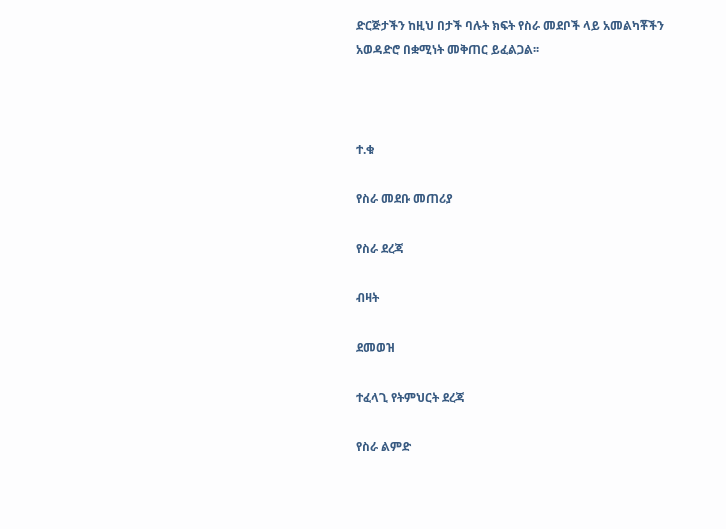ድርጅታችን ከዚህ በታች ባሉት ክፍት የስራ መደቦች ላይ አመልካቾችን አወዳድሮ በቋሚነት መቅጠር ይፈልጋል፡፡



ተ.ቁ

የስራ መደቡ መጠሪያ

የስራ ደረጃ

ብዛት

ደመወዝ

ተፈላጊ የትምህርት ደረጃ

የስራ ልምድ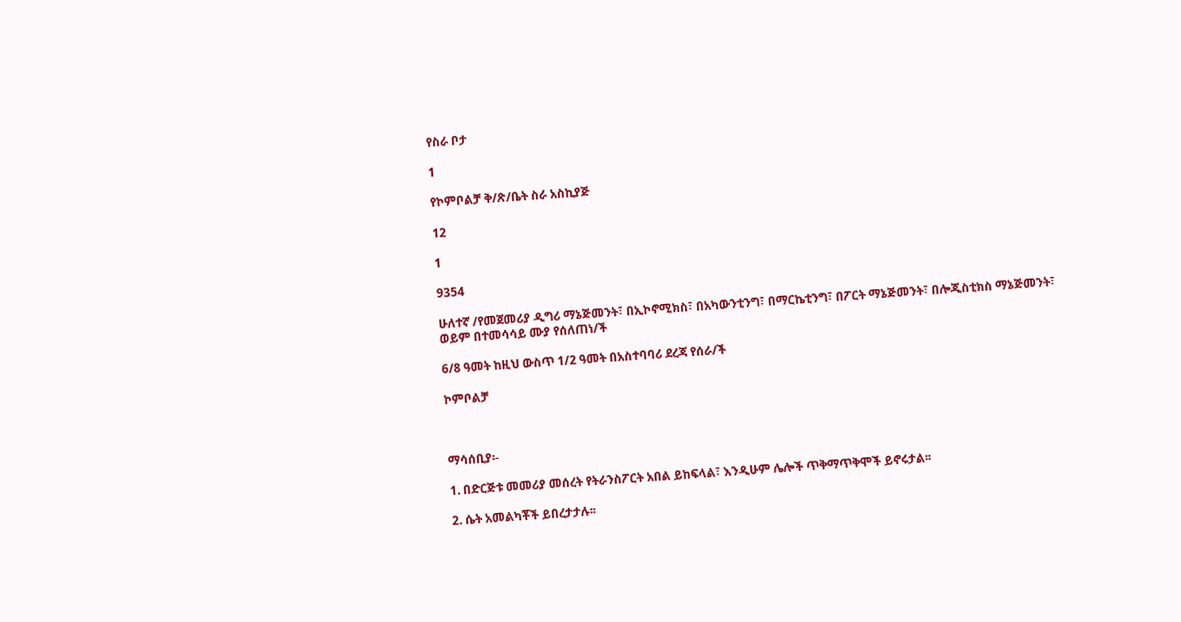የስራ ቦታ

1

የኮምቦልቻ ቅ/ጽ/ቤት ስራ አስኪያጅ

12

1

9354

ሁለተኛ /የመጀመሪያ ዲግሪ ማኔጅመንት፣ በኢኮኖሚክስ፣ በአካውንቲንግ፣ በማርኬቲንግ፣ በፖርት ማኔጅመንት፣ በሎጂስቲክስ ማኔጅመንት፣ ወይም በተመሳሳይ ሙያ የሰለጠነ/ች

6/8 ዓመት ከዚህ ውስጥ 1/2 ዓመት በአስተባባሪ ደረጃ የሰራ/ች

ኮምቦልቻ



ማሳሰቢያ፡-

1. በድርጅቱ መመሪያ መሰረት የትራንስፖርት አበል ይከፍላል፣ እንዲሁም ሌሎች ጥቅማጥቅሞች ይኖሩታል፡፡

2. ሴት አመልካቾች ይበረታታሉ፡፡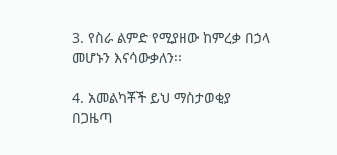3. የስራ ልምድ የሚያዘው ከምረቃ በኃላ መሆኑን እናሳውቃለን፡፡

4. አመልካቾች ይህ ማስታወቂያ በጋዜጣ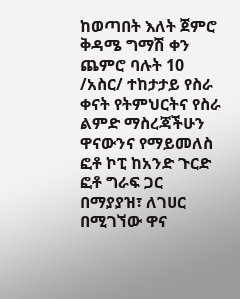ከወጣበት እለት ጀምሮ ቅዳሜ ግማሽ ቀን ጨምሮ ባሉት 10 /አስር/ ተከታታይ የስራ ቀናት የትምህርትና የስራ ልምድ ማስረጃችሁን ዋናውንና የማይመለስ ፎቶ ኮፒ ከአንድ ጉርድ ፎቶ ግራፍ ጋር በማያያዝ፣ ለገሀር በሚገኘው ዋና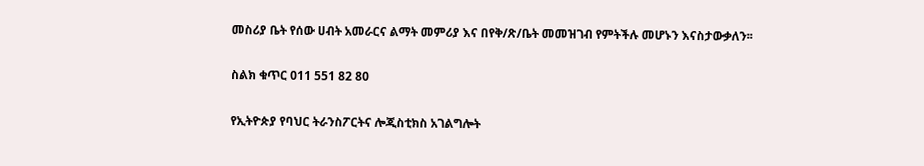መስሪያ ቤት የሰው ሀብት አመራርና ልማት መምሪያ እና በየቅ/ጽ/ቤት መመዝገብ የምትችሉ መሆኑን እናስታውቃለን፡፡

ስልክ ቁጥር 011 551 82 80

የኢትዮጵያ የባህር ትራንስፖርትና ሎጂስቲክስ አገልግሎት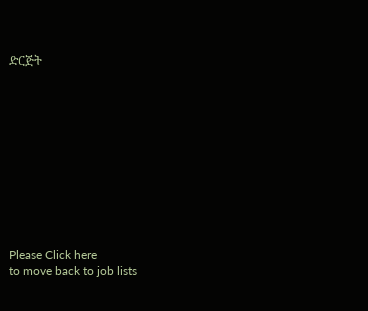ድርጅት











Please Click here
to move back to job lists